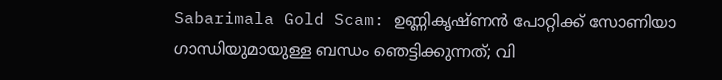Sabarimala Gold Scam: ഉണ്ണികൃഷ്ണൻ പോറ്റിക്ക് സോണിയാ ഗാന്ധിയുമായുള്ള ബന്ധം ഞെട്ടിക്കുന്നത്; വി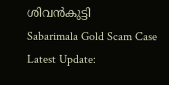ശിവൻകുട്ടി
Sabarimala Gold Scam Case Latest Update: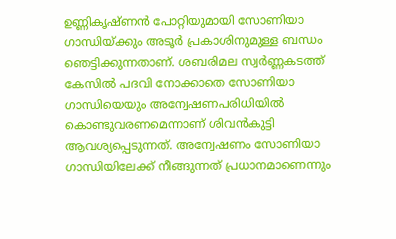ഉണ്ണികൃഷ്ണൻ പോറ്റിയുമായി സോണിയാ ഗാന്ധിയ്ക്കും അടൂർ പ്രകാശിനുമുള്ള ബന്ധം ഞെട്ടിക്കുന്നതാണ്. ശബരിമല സ്വർണ്ണകടത്ത് കേസിൽ പദവി നോക്കാതെ സോണിയാ ഗാന്ധിയെയും അന്വേഷണപരിധിയിൽ കൊണ്ടുവരണമെന്നാണ് ശിവൻകുട്ടി ആവശ്യപ്പെടുന്നത്. അന്വേഷണം സോണിയാ ഗാന്ധിയിലേക്ക് നീങ്ങുന്നത് പ്രധാനമാണെന്നും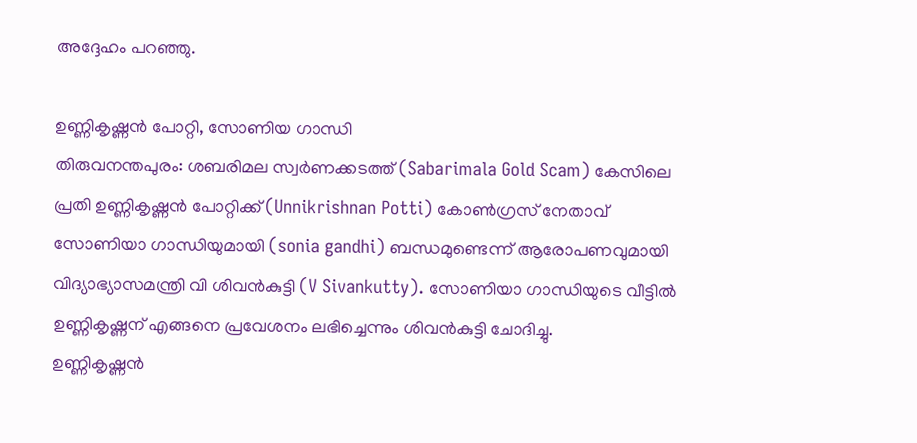അദ്ദേഹം പറഞ്ഞു.

ഉണ്ണികൃഷ്ണൻ പോറ്റി, സോണിയ ഗാന്ധി
തിരുവനന്തപുരം: ശബരിമല സ്വർണക്കടത്ത് (Sabarimala Gold Scam) കേസിലെ പ്രതി ഉണ്ണികൃഷ്ണൻ പോറ്റിക്ക് (Unnikrishnan Potti) കോൺഗ്രസ് നേതാവ് സോണിയാ ഗാന്ധിയുമായി (sonia gandhi) ബന്ധമുണ്ടെന്ന് ആരോപണവുമായി വിദ്യാഭ്യാസമന്ത്രി വി ശിവൻകുട്ടി (V Sivankutty). സോണിയാ ഗാന്ധിയുടെ വീട്ടിൽ ഉണ്ണികൃഷ്ണന് എങ്ങനെ പ്രവേശനം ലഭിച്ചെന്നും ശിവൻകുട്ടി ചോദിച്ചു.
ഉണ്ണികൃഷ്ണൻ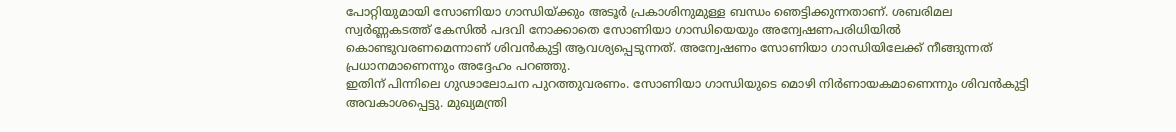പോറ്റിയുമായി സോണിയാ ഗാന്ധിയ്ക്കും അടൂർ പ്രകാശിനുമുള്ള ബന്ധം ഞെട്ടിക്കുന്നതാണ്. ശബരിമല സ്വർണ്ണകടത്ത് കേസിൽ പദവി നോക്കാതെ സോണിയാ ഗാന്ധിയെയും അന്വേഷണപരിധിയിൽ കൊണ്ടുവരണമെന്നാണ് ശിവൻകുട്ടി ആവശ്യപ്പെടുന്നത്. അന്വേഷണം സോണിയാ ഗാന്ധിയിലേക്ക് നീങ്ങുന്നത് പ്രധാനമാണെന്നും അദ്ദേഹം പറഞ്ഞു.
ഇതിന് പിന്നിലെ ഗുഢാലോചന പുറത്തുവരണം. സോണിയാ ഗാന്ധിയുടെ മൊഴി നിർണായകമാണെന്നും ശിവൻകുട്ടി അവകാശപ്പെട്ടു. മുഖ്യമന്ത്രി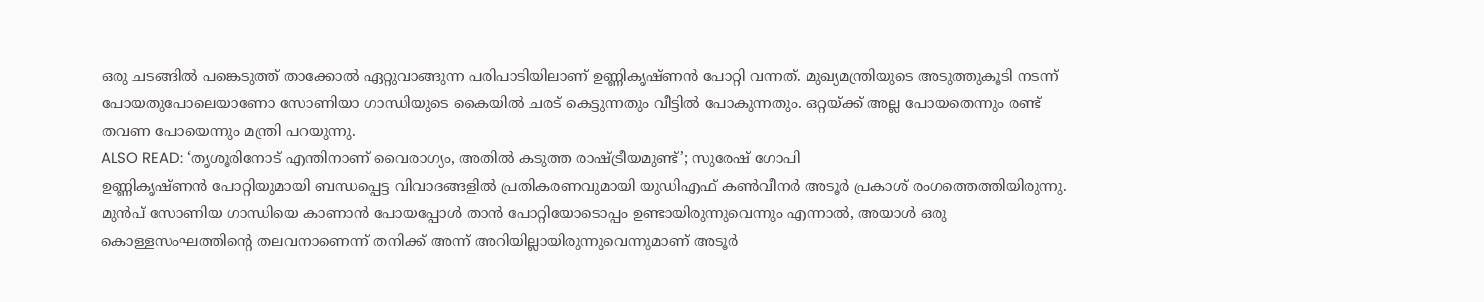ഒരു ചടങ്ങിൽ പങ്കെടുത്ത് താക്കോൽ ഏറ്റുവാങ്ങുന്ന പരിപാടിയിലാണ് ഉണ്ണികൃഷ്ണൻ പോറ്റി വന്നത്. മുഖ്യമന്ത്രിയുടെ അടുത്തുകൂടി നടന്ന് പോയതുപോലെയാണോ സോണിയാ ഗാന്ധിയുടെ കൈയിൽ ചരട് കെട്ടുന്നതും വീട്ടിൽ പോകുന്നതും. ഒറ്റയ്ക്ക് അല്ല പോയതെന്നും രണ്ട് തവണ പോയെന്നും മന്ത്രി പറയുന്നു.
ALSO READ: ‘തൃശൂരിനോട് എന്തിനാണ് വൈരാഗ്യം, അതിൽ കടുത്ത രാഷ്ട്രീയമുണ്ട്’; സുരേഷ് ഗോപി
ഉണ്ണികൃഷ്ണൻ പോറ്റിയുമായി ബന്ധപ്പെട്ട വിവാദങ്ങളിൽ പ്രതികരണവുമായി യുഡിഎഫ് കൺവീനർ അടൂർ പ്രകാശ് രംഗത്തെത്തിയിരുന്നു. മുൻപ് സോണിയ ഗാന്ധിയെ കാണാൻ പോയപ്പോൾ താൻ പോറ്റിയോടൊപ്പം ഉണ്ടായിരുന്നുവെന്നും എന്നാൽ, അയാൾ ഒരു കൊള്ളസംഘത്തിന്റെ തലവനാണെന്ന് തനിക്ക് അന്ന് അറിയില്ലായിരുന്നുവെന്നുമാണ് അടൂർ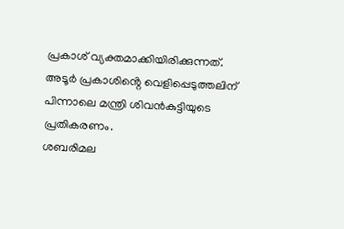പ്രകാശ് വ്യക്തമാക്കിയിരിക്കുന്നത്. അടൂർ പ്രകാശിൻ്റെ വെളിപ്പെടുത്തലിന് പിന്നാലെ മന്ത്രി ശിവൻകുട്ടിയുടെ പ്രതികരണം.
ശബരിമല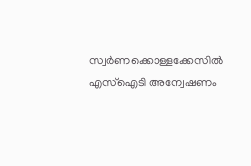സ്വർണക്കൊള്ളക്കേസിൽ എസ്ഐടി അന്വേഷണം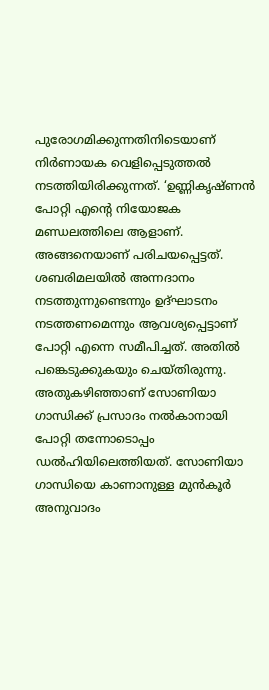പുരോഗമിക്കുന്നതിനിടെയാണ് നിർണായക വെളിപ്പെടുത്തൽ നടത്തിയിരിക്കുന്നത്. ‘ഉണ്ണികൃഷ്ണൻ പോറ്റി എൻ്റെ നിയോജക മണ്ഡലത്തിലെ ആളാണ്. അങ്ങനെയാണ് പരിചയപ്പെട്ടത്. ശബരിമലയിൽ അന്നദാനം നടത്തുന്നുണ്ടെന്നും ഉദ്ഘാടനം നടത്തണമെന്നും ആവശ്യപ്പെട്ടാണ് പോറ്റി എന്നെ സമീപിച്ചത്. അതിൽ പങ്കെടുക്കുകയും ചെയ്തിരുന്നു. അതുകഴിഞ്ഞാണ് സോണിയാ ഗാന്ധിക്ക് പ്രസാദം നൽകാനായി പോറ്റി തന്നോടൊപ്പം ഡൽഹിയിലെത്തിയത്. സോണിയാ ഗാന്ധിയെ കാണാനുള്ള മുൻകൂർ അനുവാദം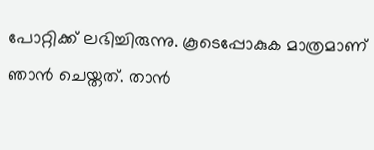പോറ്റിക്ക് ലഭിച്ചിരുന്നു. കൂടെപ്പോകുക മാത്രമാണ് ഞാൻ ചെയ്തത്. താൻ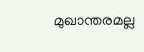മുഖാന്തരമല്ല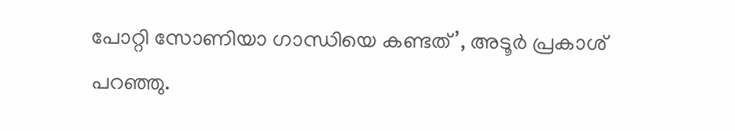പോറ്റി സോണിയാ ഗാന്ധിയെ കണ്ടത്’, അടൂർ പ്രകാശ് പറഞ്ഞു.